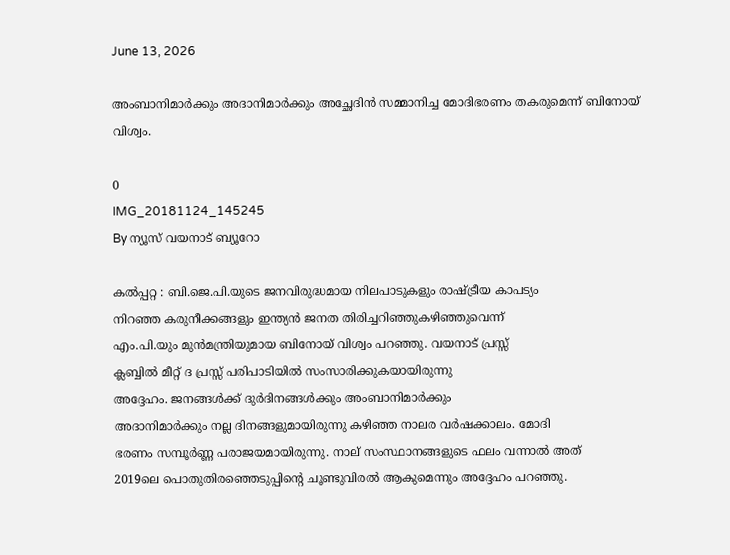June 13, 2026

അംബാനിമാര്‍ക്കും അദാനിമാര്‍ക്കും അച്ഛേദിന്‍ സമ്മാനിച്ച മോദിഭരണം തകരുമെന്ന് ബിനോയ് വിശ്വം.

0
IMG_20181124_145245
By ന്യൂസ് വയനാട് ബ്യൂറോ

കല്‍പ്പറ്റ : ബി.ജെ.പി.യുടെ ജനവിരുദ്ധമായ നിലപാടുകളും രാഷ്ട്രീയ കാപട്യം
നിറഞ്ഞ കരുനീക്കങ്ങളും ഇന്ത്യന്‍ ജനത തിരിച്ചറിഞ്ഞുകഴിഞ്ഞുവെന്ന്
എം.പി.യും മുന്‍മന്ത്രിയുമായ ബിനോയ് വിശ്വം പറഞ്ഞു. വയനാട് പ്രസ്സ്
ക്ലബ്ബില്‍ മീറ്റ് ദ പ്രസ്സ് പരിപാടിയില്‍ സംസാരിക്കുകയായിരുന്നു
അദ്ദേഹം. ജനങ്ങള്‍ക്ക് ദുര്‍ദിനങ്ങള്‍ക്കും അംബാനിമാര്‍ക്കും
അദാനിമാര്‍ക്കും നല്ല ദിനങ്ങളുമായിരുന്നു കഴിഞ്ഞ നാലര വര്‍ഷക്കാലം. മോദി
ഭരണം സമ്പൂര്‍ണ്ണ പരാജയമായിരുന്നു. നാല് സംസ്ഥാനങ്ങളുടെ ഫലം വന്നാല്‍ അത്
2019ലെ പൊതുതിരഞ്ഞെടുപ്പിന്റെ ചൂണ്ടുവിരല്‍ ആകുമെന്നും അദ്ദേഹം പറഞ്ഞു.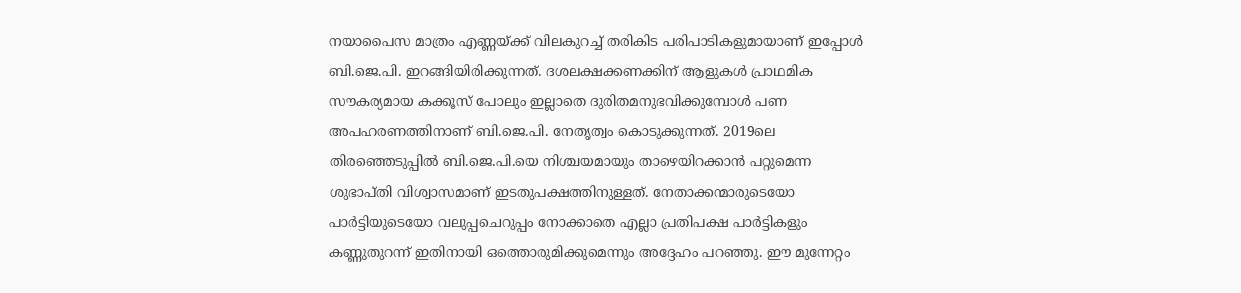നയാപൈസ മാത്രം എണ്ണയ്ക്ക് വിലകുറച്ച് തരികിട പരിപാടികളുമായാണ് ഇപ്പോള്‍
ബി.ജെ.പി. ഇറങ്ങിയിരിക്കുന്നത്. ദശലക്ഷക്കണക്കിന് ആളുകള്‍ പ്രാഥമിക
സൗകര്യമായ കക്കൂസ് പോലും ഇല്ലാതെ ദുരിതമനുഭവിക്കുമ്പോള്‍ പണ
അപഹരണത്തിനാണ് ബി.ജെ.പി. നേതൃത്വം കൊടുക്കുന്നത്. 2019ലെ
തിരഞ്ഞെടുപ്പില്‍ ബി.ജെ.പി.യെ നിശ്ചയമായും താഴെയിറക്കാന്‍ പറ്റുമെന്ന
ശുഭാപ്തി വിശ്വാസമാണ് ഇടതുപക്ഷത്തിനുള്ളത്. നേതാക്കന്മാരുടെയോ
പാര്‍ട്ടിയുടെയോ വലുപ്പചെറുപ്പം നോക്കാതെ എല്ലാ പ്രതിപക്ഷ പാര്‍ട്ടികളും
കണ്ണുതുറന്ന് ഇതിനായി ഒത്തൊരുമിക്കുമെന്നും അദ്ദേഹം പറഞ്ഞു. ഈ മുന്നേറ്റം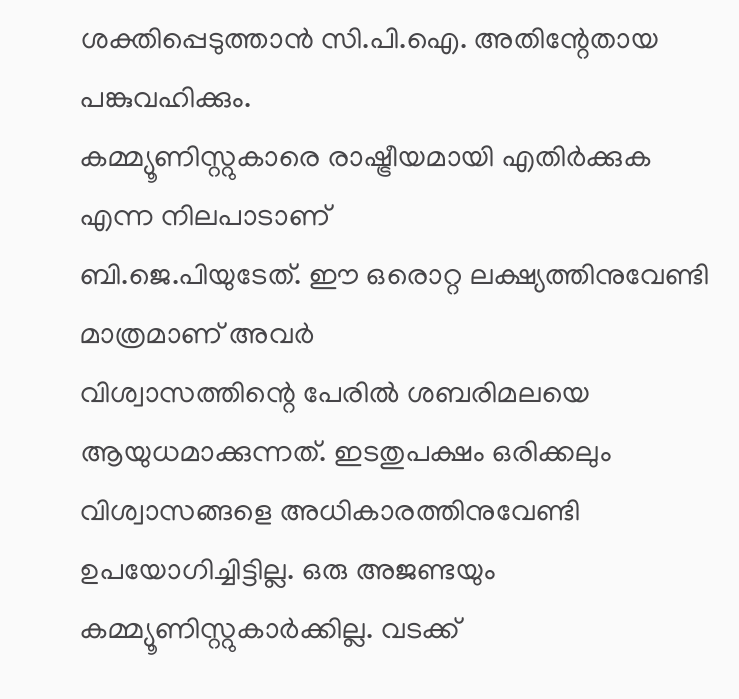ശക്തിപ്പെടുത്താന്‍ സി.പി.ഐ. അതിന്റേതായ പങ്കുവഹിക്കും.
കമ്മ്യൂണിസ്റ്റുകാരെ രാഷ്ട്രീയമായി എതിര്‍ക്കുക എന്ന നിലപാടാണ്
ബി.ജെ.പിയുടേത്. ഈ ഒരൊറ്റ ലക്ഷ്യത്തിനുവേണ്ടി മാത്രമാണ് അവര്‍
വിശ്വാസത്തിന്റെ പേരില്‍ ശബരിമലയെ ആയുധമാക്കുന്നത്. ഇടതുപക്ഷം ഒരിക്കലും
വിശ്വാസങ്ങളെ അധികാരത്തിനുവേണ്ടി ഉപയോഗിച്ചിട്ടില്ല. ഒരു അജണ്ടയും
കമ്മ്യൂണിസ്റ്റുകാര്‍ക്കില്ല. വടക്ക്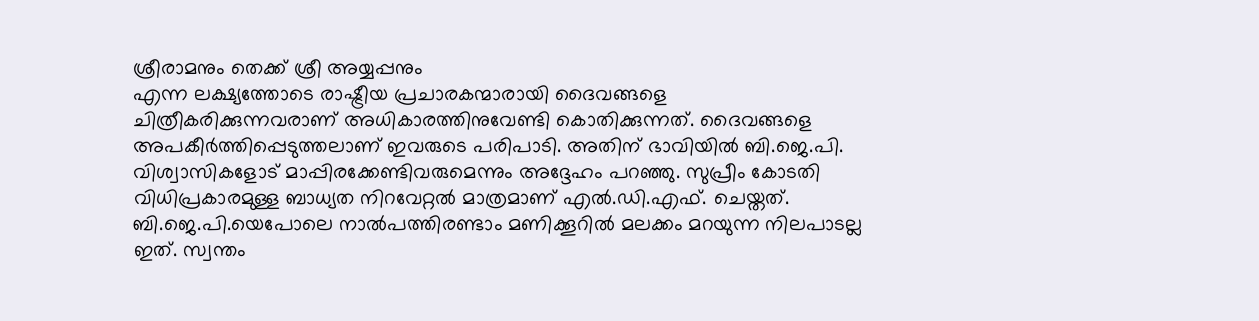ശ്രീരാമനും തെക്ക് ശ്രീ അയ്യപ്പനും
എന്ന ലക്ഷ്യത്തോടെ രാഷ്ട്രീയ പ്രചാരകന്മാരായി ദൈവങ്ങളെ
ചിത്രീകരിക്കുന്നവരാണ് അധികാരത്തിനുവേണ്ടി കൊതിക്കുന്നത്. ദൈവങ്ങളെ
അപകീര്‍ത്തിപ്പെടുത്തലാണ് ഇവരുടെ പരിപാടി. അതിന് ഭാവിയില്‍ ബി.ജെ.പി.
വിശ്വാസികളോട് മാപ്പിരക്കേണ്ടിവരുമെന്നും അദ്ദേഹം പറഞ്ഞു. സുപ്രീം കോടതി
വിധിപ്രകാരമുള്ള ബാധ്യത നിറവേറ്റല്‍ മാത്രമാണ് എല്‍.ഡി.എഫ്. ചെയ്തത്.
ബി.ജെ.പി.യെപോലെ നാല്‍പത്തിരണ്ടാം മണിക്കൂറില്‍ മലക്കം മറയുന്ന നിലപാടല്ല
ഇത്. സ്വന്തം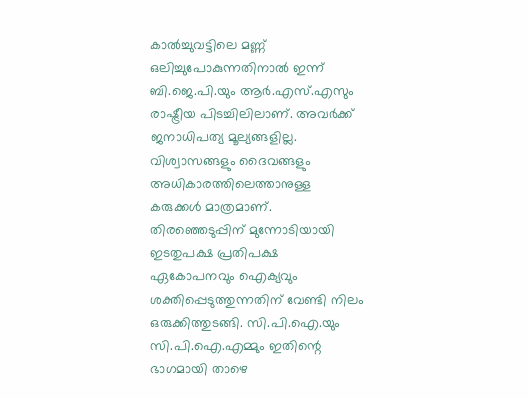കാല്‍ച്ചുവട്ടിലെ മണ്ണ് ഒലിച്ചുപോകുന്നതിനാല്‍ ഇന്ന്
ബി.ജെ.പി.യും ആര്‍.എസ്.എസും രാഷ്ട്രീയ പിടച്ചിലിലാണ്. അവര്‍ക്ക്
ജനാധിപത്യ മൂല്യങ്ങളില്ല. വിശ്വാസങ്ങളും ദൈവങ്ങളും അധികാരത്തിലെത്താനുള്ള
കരുക്കള്‍ മാത്രമാണ്.
തിരഞ്ഞെടുപ്പിന് മുന്നോടിയായി ഇടതുപക്ഷ പ്രതിപക്ഷ ഏകോപനവും ഐക്യവും
ശക്തിപ്പെടുത്തുന്നതിന് വേണ്ടി നിലം ഒരുക്കിത്തുടങ്ങി. സി.പി.ഐ.യും
സി.പി.ഐ.എമ്മും ഇതിന്റെ ഭാഗമായി താഴെ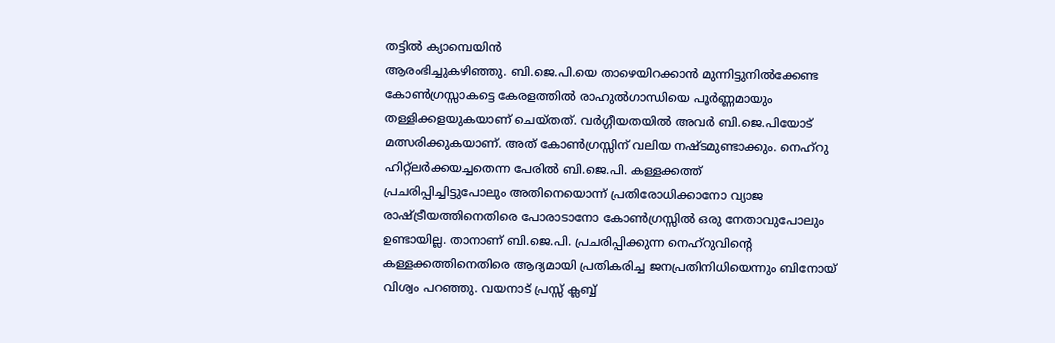തട്ടില്‍ ക്യാമ്പെയിന്‍
ആരംഭിച്ചുകഴിഞ്ഞു. ബി.ജെ.പി.യെ താഴെയിറക്കാന്‍ മുന്നിട്ടുനില്‍ക്കേണ്ട
കോണ്‍ഗ്രസ്സാകട്ടെ കേരളത്തില്‍ രാഹുല്‍ഗാന്ധിയെ പൂര്‍ണ്ണമായും
തള്ളിക്കളയുകയാണ് ചെയ്തത്. വര്‍ഗ്ഗീയതയില്‍ അവര്‍ ബി.ജെ.പിയോട്
മത്സരിക്കുകയാണ്. അത് കോണ്‍ഗ്രസ്സിന് വലിയ നഷ്ടമുണ്ടാക്കും. നെഹ്‌റു
ഹിറ്റ്‌ലര്‍ക്കയച്ചതെന്ന പേരില്‍ ബി.ജെ.പി. കള്ളക്കത്ത്
പ്രചരിപ്പിച്ചിട്ടുപോലും അതിനെയൊന്ന് പ്രതിരോധിക്കാനോ വ്യാജ
രാഷ്ട്രീയത്തിനെതിരെ പോരാടാനോ കോണ്‍ഗ്രസ്സില്‍ ഒരു നേതാവുപോലും
ഉണ്ടായില്ല. താനാണ് ബി.ജെ.പി. പ്രചരിപ്പിക്കുന്ന നെഹ്‌റുവിന്റെ
കള്ളക്കത്തിനെതിരെ ആദ്യമായി പ്രതികരിച്ച ജനപ്രതിനിധിയെന്നും ബിനോയ്
വിശ്വം പറഞ്ഞു. വയനാട് പ്രസ്സ് ക്ലബ്ബ്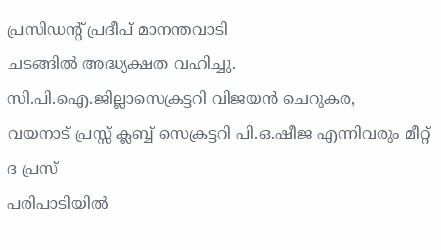പ്രസിഡന്റ് പ്രദീപ് മാനന്തവാടി
ചടങ്ങില്‍ അദ്ധ്യക്ഷത വഹിച്ചു. സി.പി.ഐ.ജില്ലാസെക്രട്ടറി വിജയന്‍ ചെറുകര,
വയനാട് പ്രസ്സ് ക്ലബ്ബ് സെക്രട്ടറി പി.ഒ.ഷീജ എന്നിവരും മീറ്റ് ദ പ്രസ്
പരിപാടിയില്‍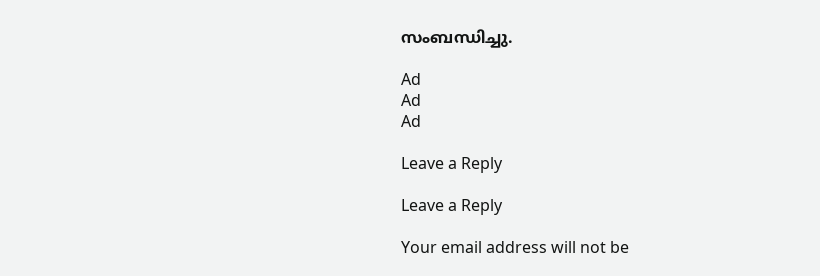സംബന്ധിച്ചു.

Ad
Ad
Ad

Leave a Reply

Leave a Reply

Your email address will not be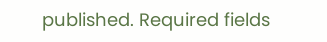published. Required fields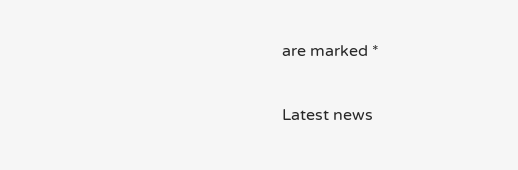are marked *

Latest news